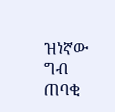ዝነኛው ግብ ጠባቂ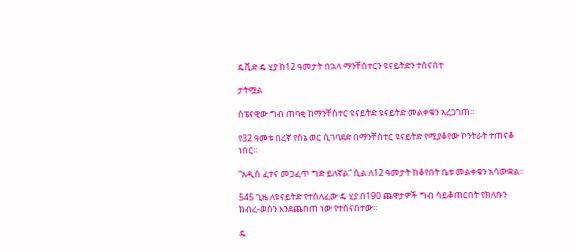ዴቪድ ዴ ሂያ ከ12 ዓመታት በኋላ ማንቸስተርን ዩናይትድን ተሰናበተ

ታትሟል

ስፔናዊው ግብ ጠባቂ ከማንቸስተር ዩናይትድ ዩናይትድ መልቀቁን አረጋገጠ።

የ32 ዓመቱ በረኛ የሰኔ ወር ሲገባደድ በማንቸስተር ዩናይትድ የሚያቆየው ኮንትራት ተጠናቆ ነበር።

“አዲስ ፈተና መጋፈጥ ግድ ይለኛል” ሲል ለ12 ዓመታት ከቆየበት ቤቱ መልቀቁን አሳውቋል።

545 ጊዜ ለዩናይትድ የተሰለፈው ዴ ሂያ በ190 ጨዋታዎች ግብ ሳይቆጠርበት የክለቡን ክብረ-ወሰን እንደጨበጠ ነው የተሰናበተው።

ዴ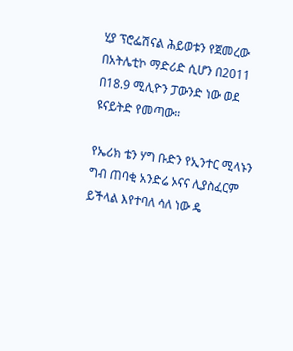ሂያ ፕሮፌሽናል ሕይወቱን የጀመረው በአትሌቲኮ ማድሪድ ሲሆን በ2011 በ18.9 ሚሊዮን ፓውንድ ነው ወደ ዩናይትድ የመጣው።

የኤሪክ ቴን ሃግ ቡድን የኢንተር ሚላኑን ግብ ጠባቂ አንድሬ ኦናና ሊያስፈርም ይችላል እየተባለ ሳለ ነው ዴ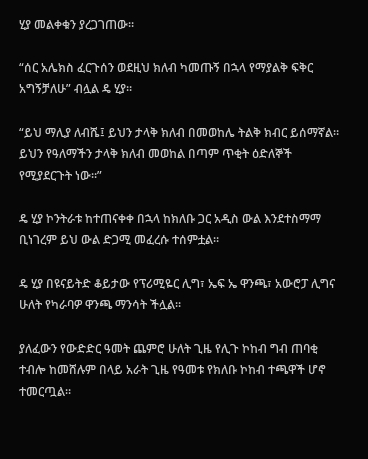ሂያ መልቀቁን ያረጋገጠው።

“ሰር አሌክስ ፈርጉሰን ወደዚህ ክለብ ካመጡኝ በኋላ የማያልቅ ፍቅር አግኝቻለሁ” ብሏል ዴ ሂያ።

“ይህ ማሊያ ለብሼ፤ ይህን ታላቅ ክለብ በመወከሌ ትልቅ ክብር ይሰማኛል። ይህን የዓለማችን ታላቅ ክለብ መወከል በጣም ጥቂት ዕድለኞች የሚያደርጉት ነው።”

ዴ ሂያ ኮንትራቱ ከተጠናቀቀ በኋላ ከክለቡ ጋር አዲስ ውል እንደተስማማ ቢነገረም ይህ ውል ድጋሚ መፈረሱ ተሰምቷል።

ዴ ሂያ በዩናይትድ ቆይታው የፕሪሚዬር ሊግ፣ ኤፍ ኤ ዋንጫ፣ አውሮፓ ሊግና ሁለት የካራባዎ ዋንጫ ማንሳት ችሏል።

ያለፈውን የውድድር ዓመት ጨምሮ ሁለት ጊዜ የሊጉ ኮከብ ግብ ጠባቂ ተብሎ ከመሸሉም በላይ አራት ጊዜ የዓመቱ የክለቡ ኮከብ ተጫዋች ሆኖ ተመርጧል።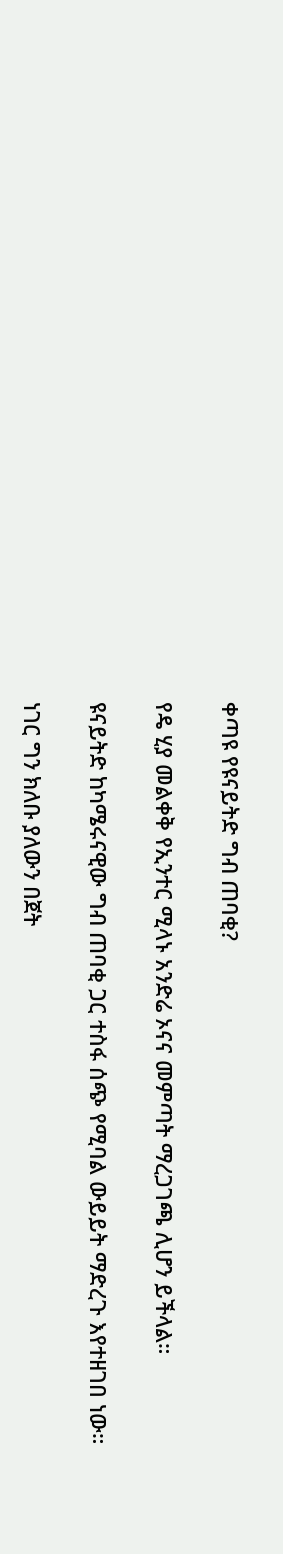ቀጣዩ የዩናይትድ ግብ ጠባቂ?

የዴ ሂያ መልቀቅ የኢንተር ሚላኑ አንድሬ ኦናና መምጣት ማረጋገጫ ሊሆን ይችላል።

ዩናይትድ ከካሜሩናዊው ግብ ጠባቂ ጋር ተስፋ ሰጭ የሚባል ውይይት ማድረጉ እየተዘገበ ነው።

ነገር ግን ክለቡ ያለውን በጀት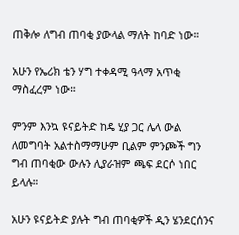ጠቅሎ ለግብ ጠባቂ ያውላል ማለት ከባድ ነው።

አሁን የኤሪክ ቴን ሃግ ተቀዳሚ ዓላማ አጥቂ ማስፈረም ነው።

ምንም እንኳ ዩናይትድ ከዴ ሂያ ጋር ሌላ ውል ለመግባት አልተስማማሁም ቢልም ምንጮች ግን ግብ ጠባቂው ውሉን ሊያራዝም ጫፍ ደርሶ ነበር ይላሉ።

አሁን ዩናይትድ ያሉት ግብ ጠባቂዎች ዲን ሄንደርሰንና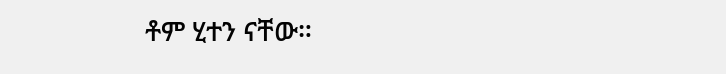ቶም ሂተን ናቸው።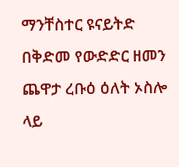ማንቸስተር ዩናይትድ በቅድመ የውድድር ዘመን ጨዋታ ረቡዕ ዕለት ኦስሎ ላይ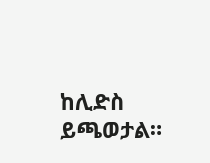ከሊድስ ይጫወታል።